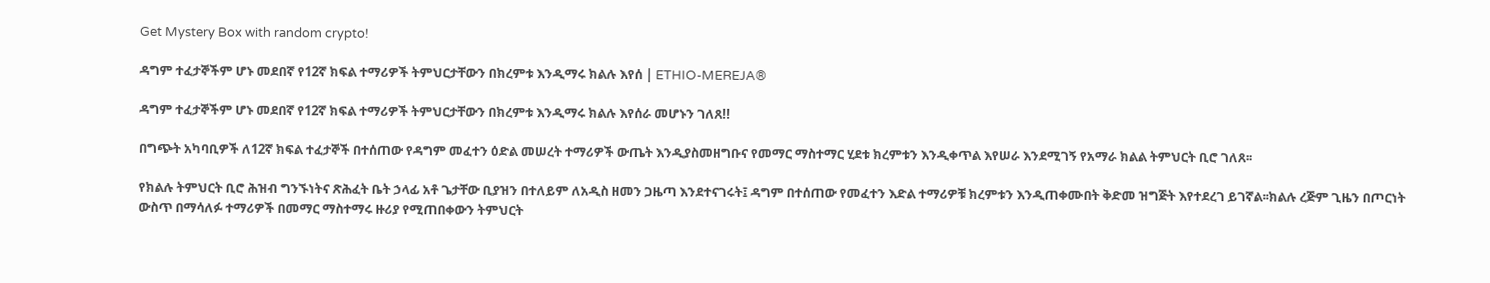Get Mystery Box with random crypto!

ዳግም ተፈታኞችም ሆኑ መደበኛ የ12ኛ ክፍል ተማሪዎች ትምህርታቸውን በክረምቱ እንዲማሩ ክልሉ እየሰ | ETHIO-MEREJA®

ዳግም ተፈታኞችም ሆኑ መደበኛ የ12ኛ ክፍል ተማሪዎች ትምህርታቸውን በክረምቱ እንዲማሩ ክልሉ እየሰራ መሆኑን ገለጸ!!

በግጭት አካባቢዎች ለ12ኛ ክፍል ተፈታኞች በተሰጠው የዳግም መፈተን ዕድል መሠረት ተማሪዎች ውጤት እንዲያስመዘግቡና የመማር ማስተማር ሂደቱ ክረምቱን እንዲቀጥል እየሠራ እንደሚገኝ የአማራ ክልል ትምህርት ቢሮ ገለጸ፡፡

የክልሉ ትምህርት ቢሮ ሕዝብ ግንኙነትና ጽሕፈት ቤት ኃላፊ አቶ ጌታቸው ቢያዝን በተለይም ለአዲስ ዘመን ጋዜጣ እንደተናገሩት፤ ዳግም በተሰጠው የመፈተን እድል ተማሪዎቹ ክረምቱን እንዲጠቀሙበት ቅድመ ዝግጅት እየተደረገ ይገኛል፡፡ክልሉ ረጅም ጊዜን በጦርነት ውስጥ በማሳለፉ ተማሪዎች በመማር ማስተማሩ ዙሪያ የሚጠበቀውን ትምህርት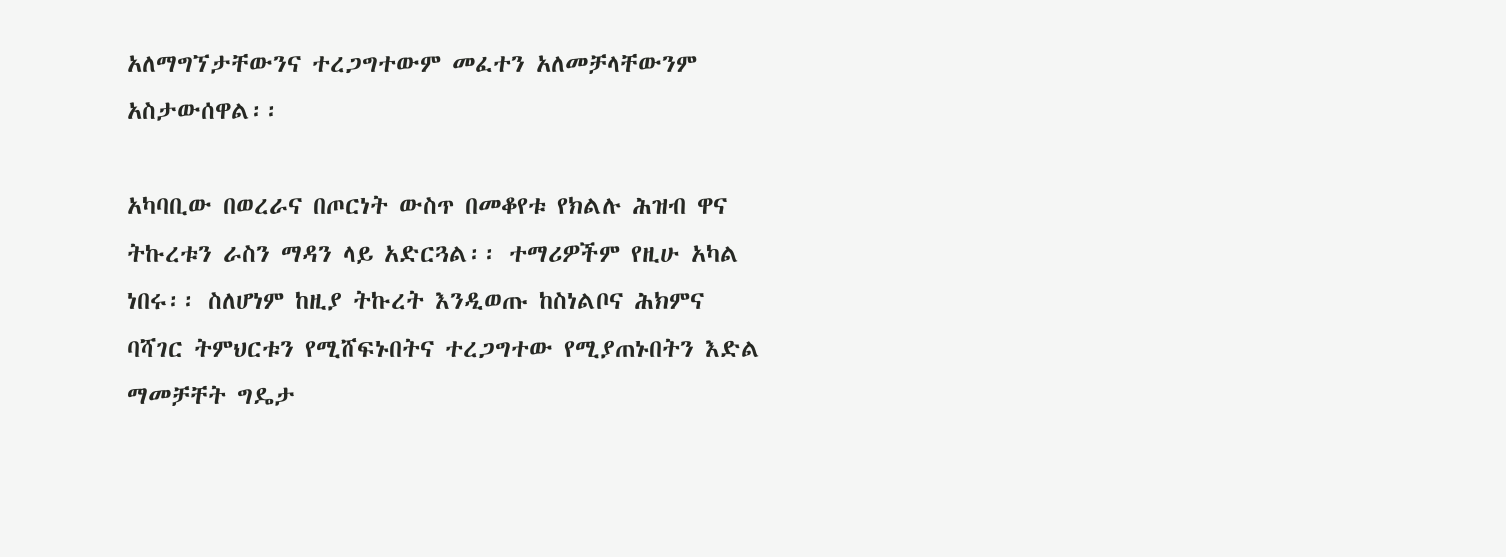አለማግኘታቸውንና ተረጋግተውም መፈተን አለመቻላቸውንም አስታውሰዋል፡፡

አካባቢው በወረራና በጦርነት ውስጥ በመቆየቱ የክልሉ ሕዝብ ዋና ትኩረቱን ራስን ማዳን ላይ አድርጓል፡፡ ተማሪዎችም የዚሁ አካል ነበሩ፡፡ ስለሆነም ከዚያ ትኩረት እንዲወጡ ከስነልቦና ሕክምና ባሻገር ትምህርቱን የሚሸፍኑበትና ተረጋግተው የሚያጠኑበትን እድል ማመቻቸት ግዴታ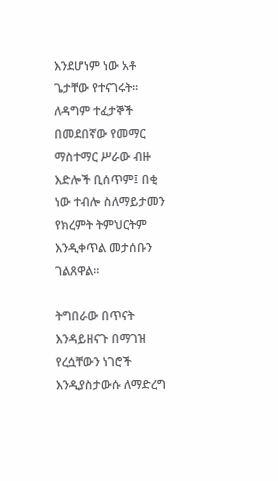እንደሆነም ነው አቶ ጌታቸው የተናገሩት፡፡ለዳግም ተፈታኞች በመደበኛው የመማር ማስተማር ሥራው ብዙ እድሎች ቢሰጥም፤ በቂ ነው ተብሎ ስለማይታመን የክረምት ትምህርትም እንዲቀጥል መታሰቡን ገልጸዋል፡፡

ትግበራው በጥናት እንዳይዘናጉ በማገዝ የረሷቸውን ነገሮች እንዲያስታውሱ ለማድረግ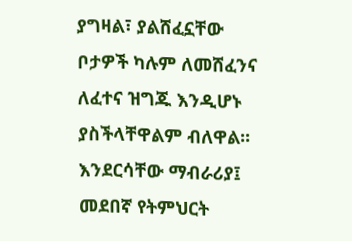ያግዛል፣ ያልሸፈኗቸው ቦታዎች ካሉም ለመሸፈንና ለፈተና ዝግጁ እንዲሆኑ ያስችላቸዋልም ብለዋል፡፡እንደርሳቸው ማብራሪያ፤ መደበኛ የትምህርት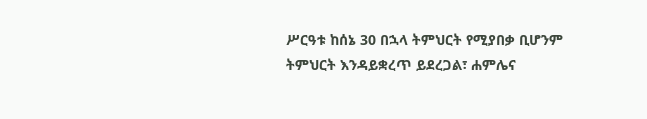ሥርዓቱ ከሰኔ 30 በኋላ ትምህርት የሚያበቃ ቢሆንም ትምህርት እንዳይቋረጥ ይደረጋል፣ ሐምሌና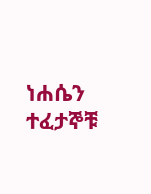ነሐሴን ተፈታኞቹ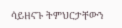ሳይዘናጉ ትምህርታቸውን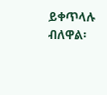ይቀጥላሉ ብለዋል፡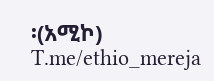፡(አሚኮ)
T.me/ethio_mereja